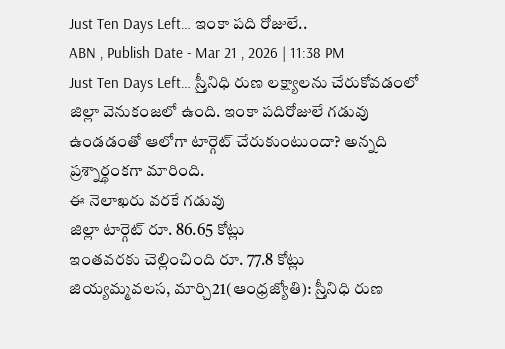Just Ten Days Left… ఇంకా పది రోజులే..
ABN , Publish Date - Mar 21 , 2026 | 11:38 PM
Just Ten Days Left… స్ర్తీనిధి రుణ లక్ష్యాలను చేరుకోవడంలో జిల్లా వెనుకంజలో ఉంది. ఇంకా పదిరోజులే గడువు ఉండడంతో ఆలోగా టార్గెట్ చేరుకుంటుందా? అన్నది ప్రశ్నార్థంకగా మారింది.
ఈ నెలాఖరు వరకే గడువు
జిల్లా టార్గెట్ రూ. 86.65 కోట్లు
ఇంతవరకు చెల్లించింది రూ. 77.8 కోట్లు
జియ్యమ్మవలస, మార్చి21(ఆంధ్రజ్యోతి): స్ర్తీనిధి రుణ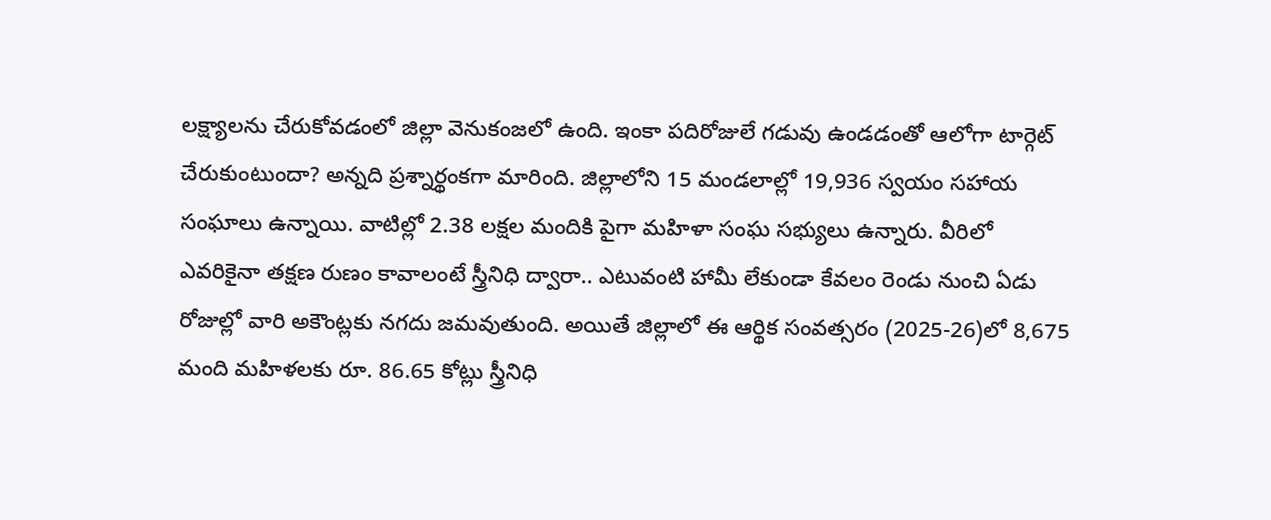లక్ష్యాలను చేరుకోవడంలో జిల్లా వెనుకంజలో ఉంది. ఇంకా పదిరోజులే గడువు ఉండడంతో ఆలోగా టార్గెట్ చేరుకుంటుందా? అన్నది ప్రశ్నార్థంకగా మారింది. జిల్లాలోని 15 మండలాల్లో 19,936 స్వయం సహాయ సంఘాలు ఉన్నాయి. వాటిల్లో 2.38 లక్షల మందికి పైగా మహిళా సంఘ సభ్యులు ఉన్నారు. వీరిలో ఎవరికైనా తక్షణ రుణం కావాలంటే స్త్రీనిధి ద్వారా.. ఎటువంటి హామీ లేకుండా కేవలం రెండు నుంచి ఏడు రోజుల్లో వారి అకౌంట్లకు నగదు జమవుతుంది. అయితే జిల్లాలో ఈ ఆర్థిక సంవత్సరం (2025-26)లో 8,675 మంది మహిళలకు రూ. 86.65 కోట్లు స్త్రీనిధి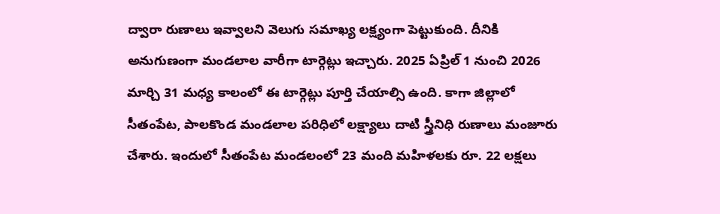ద్వారా రుణాలు ఇవ్వాలని వెలుగు సమాఖ్య లక్ష్యంగా పెట్టుకుంది. దీనికి అనుగుణంగా మండలాల వారీగా టార్గెట్లు ఇచ్చారు. 2025 ఏప్రిల్ 1 నుంచి 2026 మార్చి 31 మధ్య కాలంలో ఈ టార్గెట్లు పూర్తి చేయాల్సి ఉంది. కాగా జిల్లాలో సీతంపేట, పాలకొండ మండలాల పరిధిలో లక్ష్యాలు దాటి స్త్రీనిధి రుణాలు మంజూరు చేశారు. ఇందులో సీతంపేట మండలంలో 23 మంది మహిళలకు రూ. 22 లక్షలు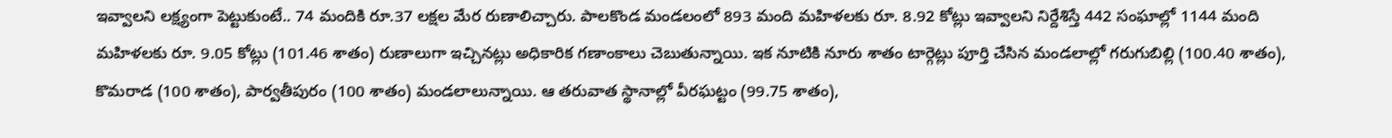ఇవ్వాలని లక్ష్యంగా పెట్టుకుంటే.. 74 మందికి రూ.37 లక్షల మేర రుణాలిచ్చారు. పాలకొండ మండలంలో 893 మంది మహిళలకు రూ. 8.92 కోట్లు ఇవ్వాలని నిర్దేశిస్తే 442 సంఘాల్లో 1144 మంది మహిళలకు రూ. 9.05 కోట్లు (101.46 శాతం) రుణాలుగా ఇచ్చినట్లు అధికారిక గణాంకాలు చెబుతున్నాయి. ఇక నూటికి నూరు శాతం టార్గెట్లు పూర్తి చేసిన మండలాల్లో గరుగుబిల్లి (100.40 శాతం), కొమరాడ (100 శాతం), పార్వతీపురం (100 శాతం) మండలాలున్నాయి. ఆ తరువాత స్థానాల్లో వీరఘట్టం (99.75 శాతం),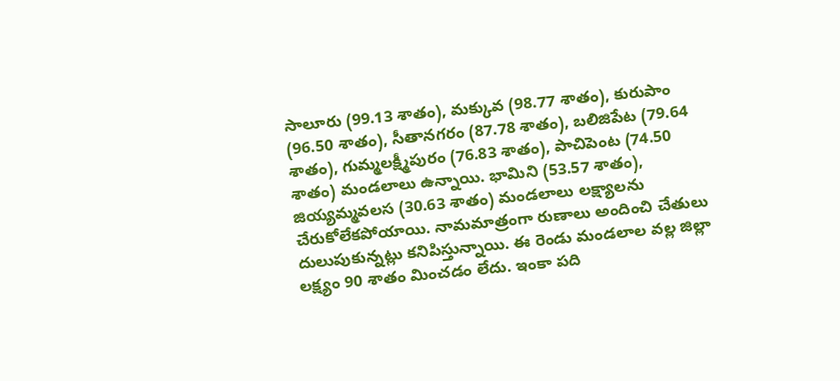సాలూరు (99.13 శాతం), మక్కువ (98.77 శాతం), కురుపాం (96.50 శాతం), సీతానగరం (87.78 శాతం), బలిజిపేట (79.64 శాతం), గుమ్మలక్ష్మీపురం (76.83 శాతం), పాచిపెంట (74.50 శాతం) మండలాలు ఉన్నాయి. భామిని (53.57 శాతం), జియ్యమ్మవలస (30.63 శాతం) మండలాలు లక్ష్యాలను చేరుకోలేకపోయాయి. నామమాత్రంగా రుణాలు అందించి చేతులు దులుపుకున్నట్లు కనిపిస్తున్నాయి. ఈ రెండు మండలాల వల్ల జిల్లా లక్ష్యం 90 శాతం మించడం లేదు. ఇంకా పది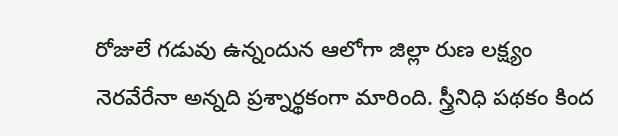రోజులే గడువు ఉన్నందున ఆలోగా జిల్లా రుణ లక్ష్యం నెరవేరేనా అన్నది ప్రశ్నార్థకంగా మారింది. స్త్రీనిధి పథకం కింద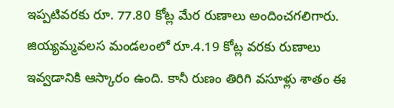ఇప్పటివరకు రూ. 77.80 కోట్ల మేర రుణాలు అందించగలిగారు. జియ్యమ్మవలస మండలంలో రూ.4.19 కోట్ల వరకు రుణాలు ఇవ్వడానికి ఆస్కారం ఉంది. కానీ రుణం తిరిగి వసూళ్లు శాతం ఈ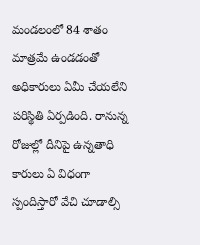మండలంలో 84 శాతం మాత్రమే ఉండడంతో అధికారులు ఏమీ చేయలేని పరిస్థితి ఏర్పడింది. రానున్న రోజుల్లో దీనిపై ఉన్నతాధి కారులు ఏ విధంగా స్పందిస్తారో వేచి చూడాల్సి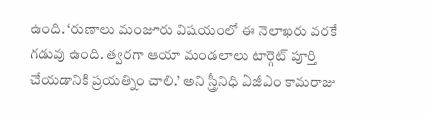ఉంది. ‘రుణాలు మంజూరు విషయంలో ఈ నెలాఖరు వరకే గడువు ఉంది. త్వరగా ఆయా మండలాలు టార్గెట్ పూర్తి చేయడానికి ప్రయత్నిం చాలి.’ అని స్త్రీనిధి ఏజీఎం కామరాజు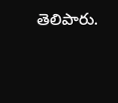తెలిపారు.